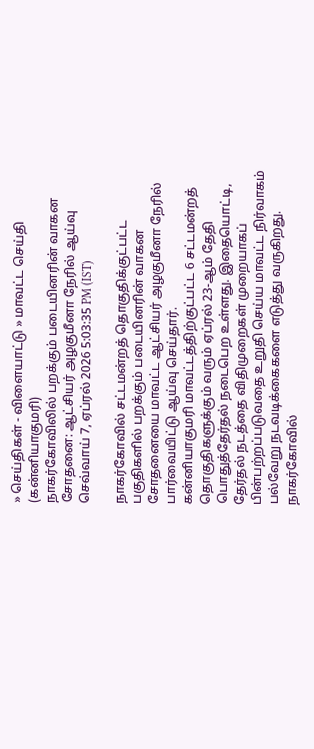» செய்திகள் - விளையாட்டு » மாவட்ட செய்தி (கன்னியாகுமரி)
நாகர்கோவிலில் பறக்கும் படையினரின் வாகன சோதனை: ஆட்சியர் அழகுமீனா நேரில் ஆய்வு
செவ்வாய் 7, ஏப்ரல் 2026 5:03:35 PM (IST)

நாகர்கோவில் சட்டமன்றத் தொகுதிக்குட்பட்ட பகுதிகளில் பறக்கும் படையினரின் வாகன சோதனையை மாவட்ட ஆட்சியர் அழகுமீனா நேரில் பார்வையிட்டு ஆய்வு செய்தார்.
கன்னியாகுமரி மாவட்டத்திற்குட்பட்ட 6 சட்டமன்றத் தொகுதிகளுக்கும் வரும் ஏப்ரல் 23-ஆம் தேதி பொதுத்தேர்தல் நடைபெற உள்ளது. இதையொட்டி, தேர்தல் நடத்தை விதிமுறைகள் முறையாகப் பின்பற்றப்படுவதை உறுதி செய்ய மாவட்ட நிர்வாகம் பல்வேறு நடவடிக்கைகளை எடுத்து வருகிறது.
நாகர்கோவில்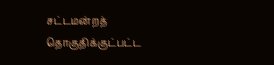சட்டமன்றத் தொகுதிக்குட்பட்ட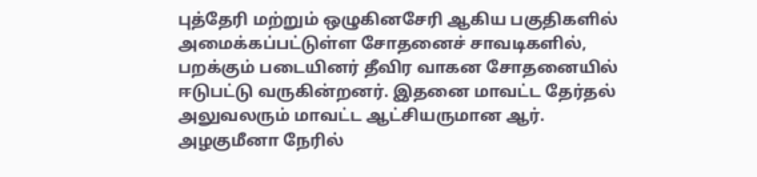புத்தேரி மற்றும் ஒழுகினசேரி ஆகிய பகுதிகளில் அமைக்கப்பட்டுள்ள சோதனைச் சாவடிகளில், பறக்கும் படையினர் தீவிர வாகன சோதனையில் ஈடுபட்டு வருகின்றனர். இதனை மாவட்ட தேர்தல் அலுவலரும் மாவட்ட ஆட்சியருமான ஆர். அழகுமீனா நேரில்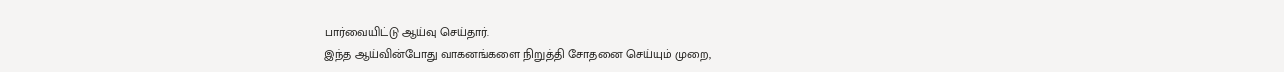பார்வையிட்டு ஆய்வு செய்தார்.
இந்த ஆய்வின்போது வாகனங்களை நிறுத்தி சோதனை செய்யும் முறை,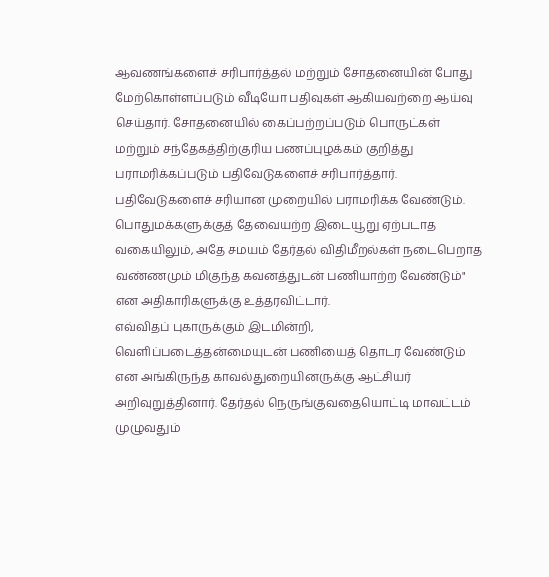ஆவணங்களைச் சரிபார்த்தல் மற்றும் சோதனையின் போது மேற்கொள்ளப்படும் வீடியோ பதிவுகள் ஆகியவற்றை ஆய்வு செய்தார். சோதனையில் கைப்பற்றப்படும் பொருட்கள் மற்றும் சந்தேகத்திற்குரிய பணப்புழக்கம் குறித்து பராமரிக்கப்படும் பதிவேடுகளைச் சரிபார்த்தார்.
பதிவேடுகளைச் சரியான முறையில் பராமரிக்க வேண்டும். பொதுமக்களுக்குத் தேவையற்ற இடையூறு ஏற்படாத வகையிலும், அதே சமயம் தேர்தல் விதிமீறல்கள் நடைபெறாத வண்ணமும் மிகுந்த கவனத்துடன் பணியாற்ற வேண்டும்" என அதிகாரிகளுக்கு உத்தரவிட்டார்.
எவ்விதப் புகாருக்கும் இடமின்றி, வெளிப்படைத்தன்மையுடன் பணியைத் தொடர வேண்டும் என அங்கிருந்த காவல்துறையினருக்கு ஆட்சியர் அறிவுறுத்தினார். தேர்தல் நெருங்குவதையொட்டி மாவட்டம் முழுவதும்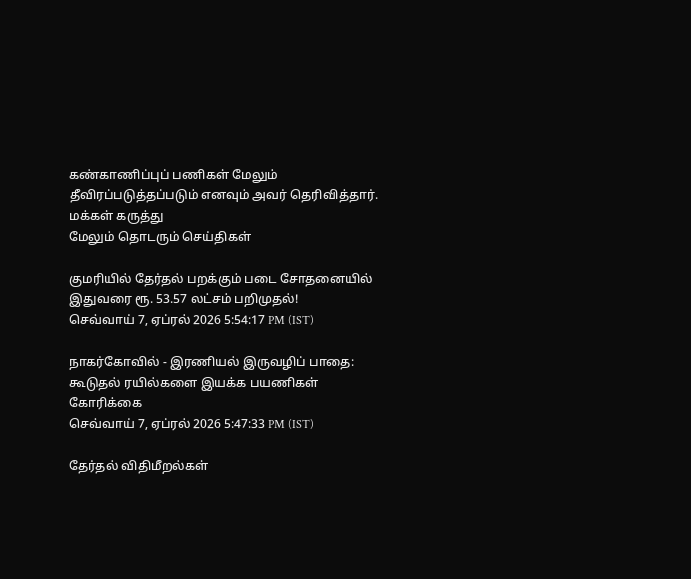கண்காணிப்புப் பணிகள் மேலும் தீவிரப்படுத்தப்படும் எனவும் அவர் தெரிவித்தார்.
மக்கள் கருத்து
மேலும் தொடரும் செய்திகள்

குமரியில் தேர்தல் பறக்கும் படை சோதனையில் இதுவரை ரூ. 53.57 லட்சம் பறிமுதல்!
செவ்வாய் 7, ஏப்ரல் 2026 5:54:17 PM (IST)

நாகர்கோவில் - இரணியல் இருவழிப் பாதை: கூடுதல் ரயில்களை இயக்க பயணிகள் கோரிக்கை
செவ்வாய் 7, ஏப்ரல் 2026 5:47:33 PM (IST)

தேர்தல் விதிமீறல்கள்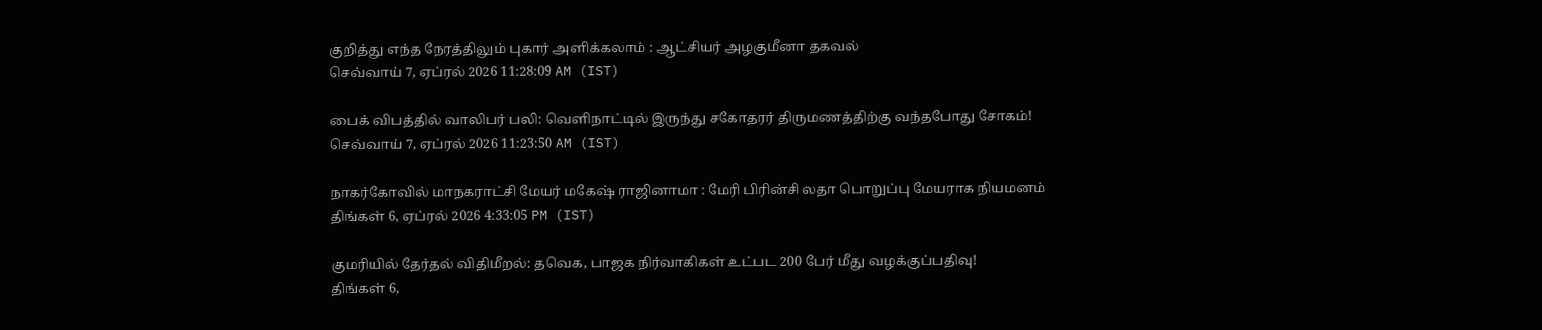குறித்து எந்த நேரத்திலும் புகார் அளிக்கலாம் : ஆட்சியர் அழகுமீனா தகவல்
செவ்வாய் 7, ஏப்ரல் 2026 11:28:09 AM (IST)

பைக் விபத்தில் வாலிபர் பலி: வெளிநாட்டில் இருந்து சகோதரர் திருமணத்திற்கு வந்தபோது சோகம்!
செவ்வாய் 7, ஏப்ரல் 2026 11:23:50 AM (IST)

நாகர்கோவில் மாநகராட்சி மேயர் மகேஷ் ராஜினாமா : மேரி பிரின்சி லதா பொறுப்பு மேயராக நியமனம்
திங்கள் 6, ஏப்ரல் 2026 4:33:05 PM (IST)

குமரியில் தேர்தல் விதிமீறல்: தவெக, பாஜக நிர்வாகிகள் உட்பட 200 பேர் மீது வழக்குப்பதிவு!
திங்கள் 6,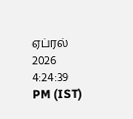ஏப்ரல் 2026 4:24:39 PM (IST)